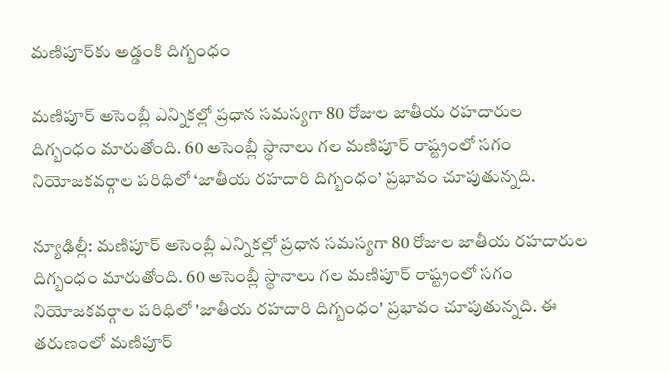మణిపూర్‌కు అడ్డంకి దిగ్బంధం

మణిపూర్ అసెంబ్లీ ఎన్నికల్లో ప్రధాన సమస్యగా 80 రోజుల జాతీయ రహదారుల దిగ్బంధం మారుతోంది. 60 అసెంబ్లీ స్థానాలు గల మణిపూర్ రాష్ట్రంలో సగం నియోజకవర్గాల పరిధిలో ‘జాతీయ రహదారి దిగ్బంధం’ ప్రభావం చూపుతున్నది.

న్యూఢిల్లీ: మణిపూర్ అసెంబ్లీ ఎన్నికల్లో ప్రధాన సమస్యగా 80 రోజుల జాతీయ రహదారుల దిగ్బంధం మారుతోంది. 60 అసెంబ్లీ స్థానాలు గల మణిపూర్ రాష్ట్రంలో సగం నియోజకవర్గాల పరిధిలో 'జాతీయ రహదారి దిగ్బంధం' ప్రభావం చూపుతున్నది. ఈ తరుణంలో మణిపూర్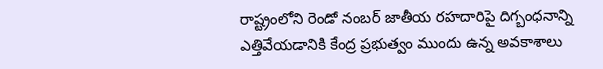రాష్ట్రంలోని రెండో నంబర్ జాతీయ రహదారిపై దిగ్బంధనాన్ని ఎత్తివేయడానికి కేంద్ర ప్రభుత్వం ముందు ఉన్న అవకాశాలు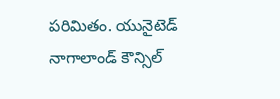పరిమితం. యునైటెడ్ నాగాలాండ్ కౌన్సిల్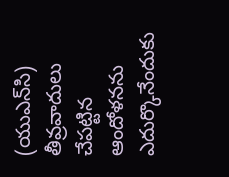(యుఎన్‌సి) తీవ్రవాదులు చేపట్టిన ఆందోళనను ఎదుర్కొనేందుకు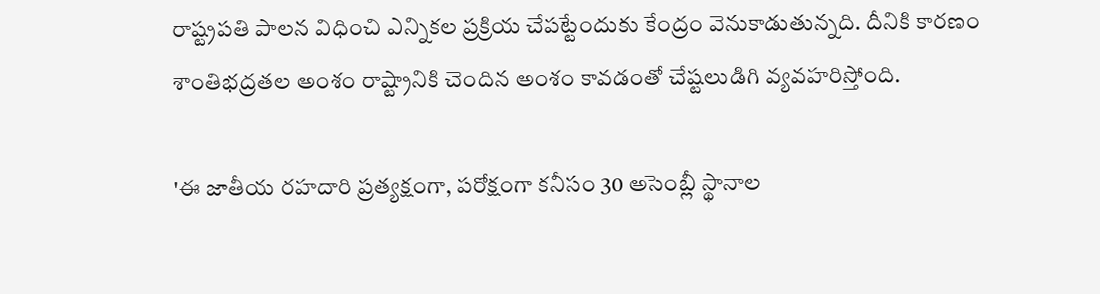రాష్ట్రపతి పాలన విధించి ఎన్నికల ప్రక్రియ చేపట్టేందుకు కేంద్రం వెనుకాడుతున్నది. దీనికి కారణం శాంతిభద్రతల అంశం రాష్ట్రానికి చెందిన అంశం కావడంతో చేష్టలుడిగి వ్యవహరిస్తోంది.

'ఈ జాతీయ రహదారి ప్రత్యక్షంగా, పరోక్షంగా కనీసం 30 అసెంబ్లీ స్థానాల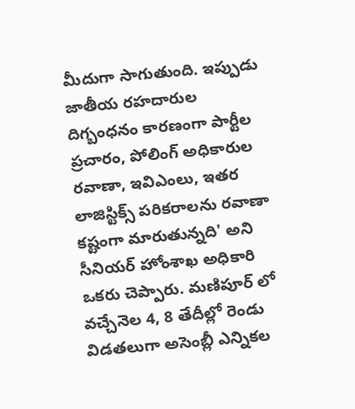మీదుగా సాగుతుంది. ఇప్పుడు జాతీయ రహదారుల దిగ్బంధనం కారణంగా పార్టీల ప్రచారం, పోలింగ్ అధికారుల రవాణా, ఇవిఎంలు, ఇతర లాజిస్టిక్స్ పరికరాలను రవాణా కష్టంగా మారుతున్నది' అని సీనియర్ హోంశాఖ అధికారి ఒకరు చెప్పారు. మణిపూర్ లో వచ్చేనెల 4, 8 తేదీల్లో రెండు విడతలుగా అసెంబ్లీ ఎన్నికల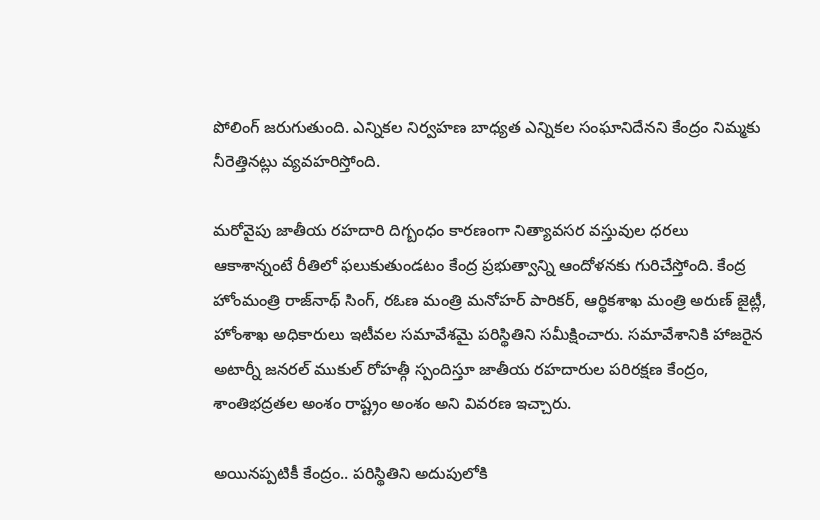పోలింగ్ జరుగుతుంది. ఎన్నికల నిర్వహణ బాధ్యత ఎన్నికల సంఘానిదేనని కేంద్రం నిమ్మకు నీరెత్తినట్లు వ్యవహరిస్తోంది.

మరోవైపు జాతీయ రహదారి దిగ్బంధం కారణంగా నిత్యావసర వస్తువుల ధరలు ఆకాశాన్నంటే రీతిలో ఫలుకుతుండటం కేంద్ర ప్రభుత్వాన్ని ఆందోళనకు గురిచేస్తోంది. కేంద్ర హోంమంత్రి రాజ్‌నాథ్ సింగ్, రఓణ మంత్రి మనోహర్ పారికర్, ఆర్థికశాఖ మంత్రి అరుణ్ జైట్లీ, హోంశాఖ అధికారులు ఇటీవల సమావేశమై పరిస్థితిని సమీక్షించారు. సమావేశానికి హాజరైన అటార్నీ జనరల్ ముకుల్ రోహత్గీ స్పందిస్తూ జాతీయ రహదారుల పరిరక్షణ కేంద్రం, శాంతిభద్రతల అంశం రాష్ట్రం అంశం అని వివరణ ఇచ్చారు.

అయినప్పటికీ కేంద్రం.. పరిస్థితిని అదుపులోకి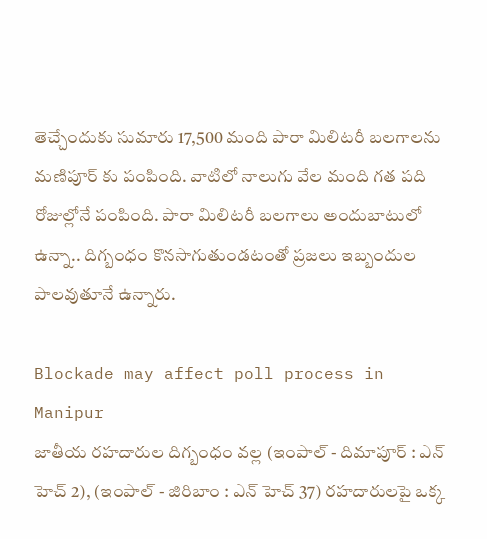తెచ్చేందుకు సుమారు 17,500 మంది పారా మిలిటరీ బలగాలను మణిపూర్ కు పంపింది. వాటిలో నాలుగు వేల మంది గత పది రోజుల్లోనే పంపింది. పారా మిలిటరీ బలగాలు అందుబాటులో ఉన్నా.. దిగ్బంధం కొనసాగుతుండటంతో ప్రజలు ఇబ్బందుల పాలవుతూనే ఉన్నారు.

Blockade may affect poll process in Manipur
జాతీయ రహదారుల దిగ్బంధం వల్ల (ఇంపాల్ - దిమాపూర్ : ఎన్ హెచ్ 2), (ఇంపాల్ - జిరిబాం : ఎన్ హెచ్ 37) రహదారులపై ఒక్క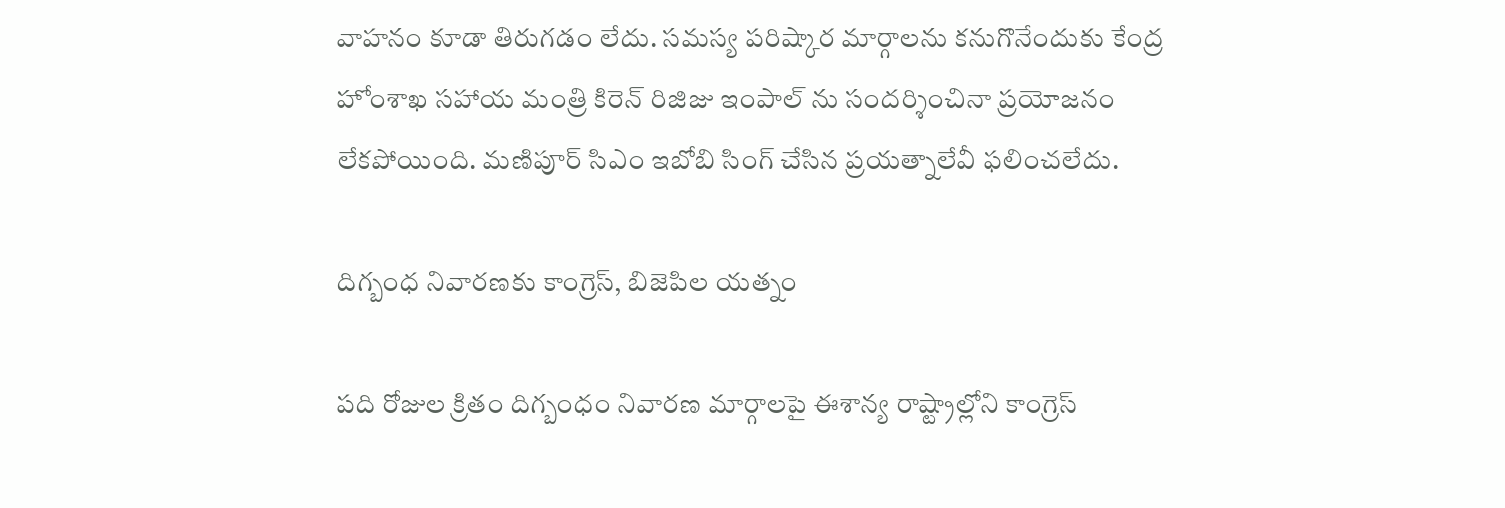వాహనం కూడా తిరుగడం లేదు. సమస్య పరిష్కార మార్గాలను కనుగొనేందుకు కేంద్ర హోంశాఖ సహాయ మంత్రి కిరెన్ రిజిజు ఇంపాల్ ను సందర్శించినా ప్రయోజనం లేకపోయింది. మణిపూర్ సిఎం ఇబోబి సింగ్ చేసిన ప్రయత్నాలేవీ ఫలించలేదు.

దిగ్బంధ నివారణకు కాంగ్రెస్, బిజెపిల యత్నం

పది రోజుల క్రితం దిగ్బంధం నివారణ మార్గాలపై ఈశాన్య రాష్ట్రాల్లోని కాంగ్రెస్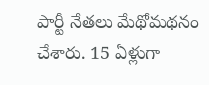పార్టీ నేతలు మేథోమథనం చేశారు. 15 ఏళ్లుగా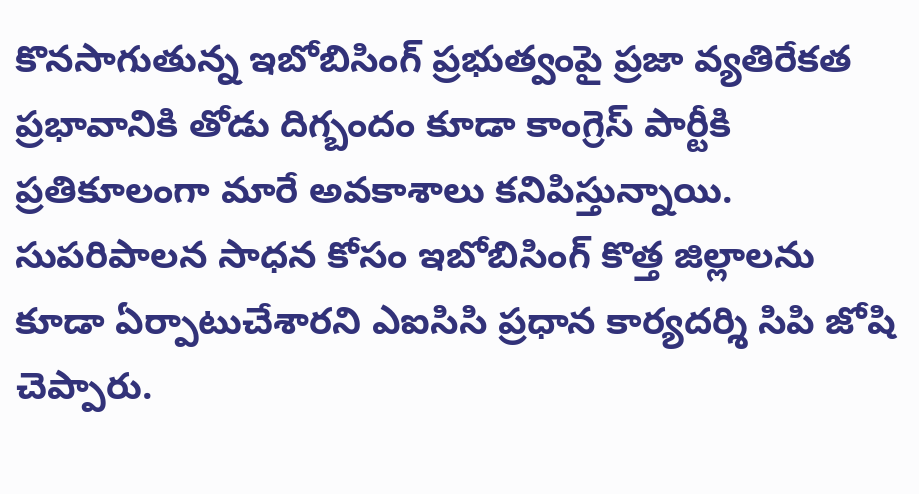కొనసాగుతున్న ఇబోబిసింగ్ ప్రభుత్వంపై ప్రజా వ్యతిరేకత ప్రభావానికి తోడు దిగ్బందం కూడా కాంగ్రెస్ పార్టీకి ప్రతికూలంగా మారే అవకాశాలు కనిపిస్తున్నాయి. సుపరిపాలన సాధన కోసం ఇబోబిసింగ్ కొత్త జిల్లాలను కూడా ఏర్పాటుచేశారని ఎఐసిసి ప్రధాన కార్యదర్శి సిపి జోషి చెప్పారు.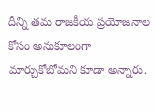దీన్ని తమ రాజకీయ ప్రయోజనాల కోసం అనుకూలంగా మార్చుకోబోమని కూడా అన్నారు.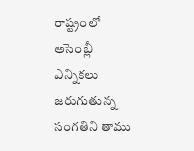రాష్ట్రంలో అసెంబ్లీ ఎన్నికలు జరుగుతున్న సంగతిని తాము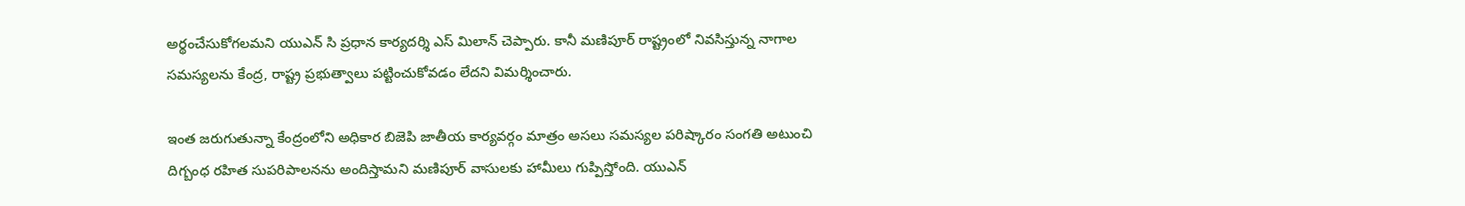అర్థంచేసుకోగలమని యుఎన్ సి ప్రధాన కార్యదర్శి ఎస్ మిలాన్ చెప్పారు. కానీ మణిపూర్ రాష్ట్రంలో నివసిస్తున్న నాగాల సమస్యలను కేంద్ర, రాష్ట్ర ప్రభుత్వాలు పట్టించుకోవడం లేదని విమర్శించారు.

ఇంత జరుగుతున్నా కేంద్రంలోని అధికార బిజెపి జాతీయ కార్యవర్గం మాత్రం అసలు సమస్యల పరిష్కారం సంగతి అటుంచి దిగ్బంధ రహిత సుపరిపాలనను అందిస్తామని మణిపూర్ వాసులకు హామీలు గుప్పిస్తోంది. యుఎన్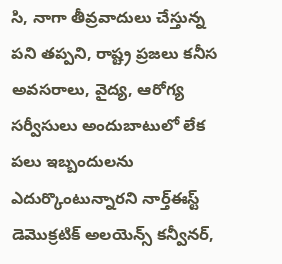సి, నాగా తీవ్రవాదులు చేస్తున్న పని తప్పని, రాష్ట్ర ప్రజలు కనీస అవసరాలు, వైద్య, ఆరోగ్య సర్వీసులు అందుబాటులో లేక పలు ఇబ్బందులను ఎదుర్కొంటున్నారని నార్త్ఈస్ట్ డెమొక్రటిక్ అలయెన్స్ కన్వీనర్,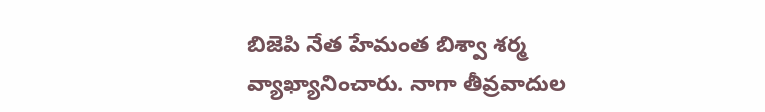బిజెపి నేత హేమంత బిశ్వా శర్మ వ్యాఖ్యానించారు. నాగా తీవ్రవాదుల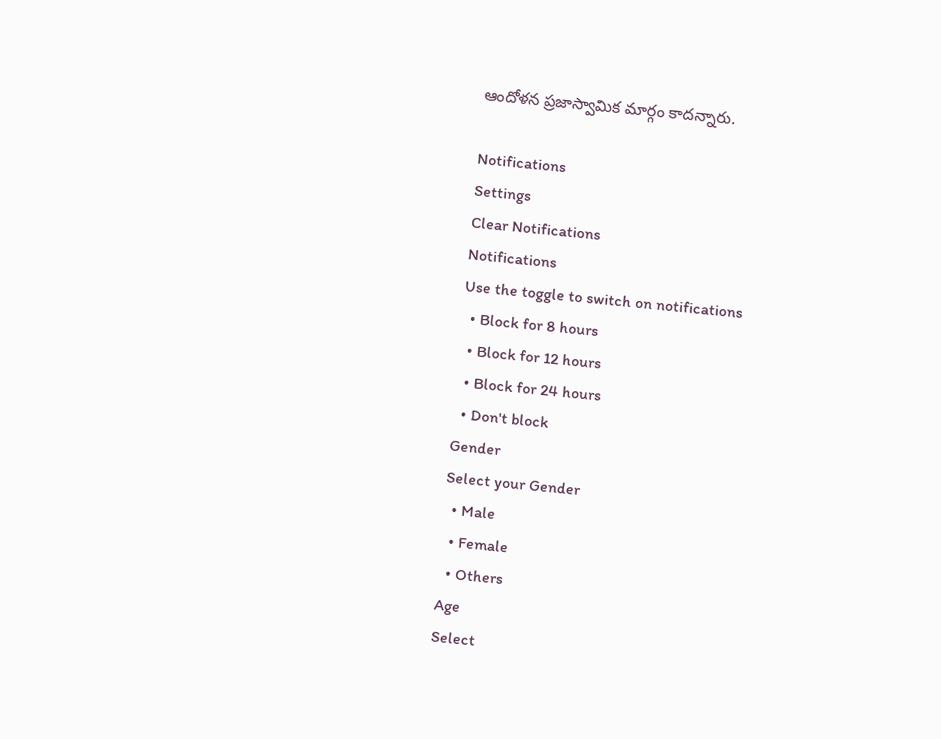ఆందోళన ప్రజాస్వామిక మార్గం కాదన్నారు.

Notifications
Settings
Clear Notifications
Notifications
Use the toggle to switch on notifications
  • Block for 8 hours
  • Block for 12 hours
  • Block for 24 hours
  • Don't block
Gender
Select your Gender
  • Male
  • Female
  • Others
Age
Select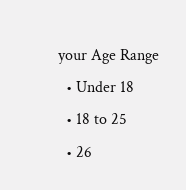your Age Range
  • Under 18
  • 18 to 25
  • 26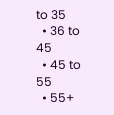to 35
  • 36 to 45
  • 45 to 55
  • 55+